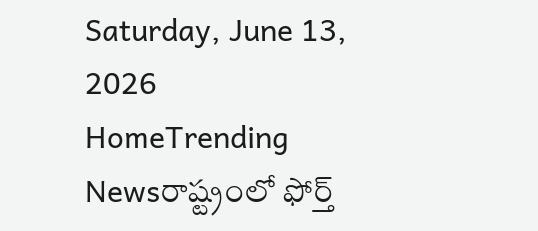Saturday, June 13, 2026
HomeTrending Newsరాష్ట్రంలో ఫోర్త్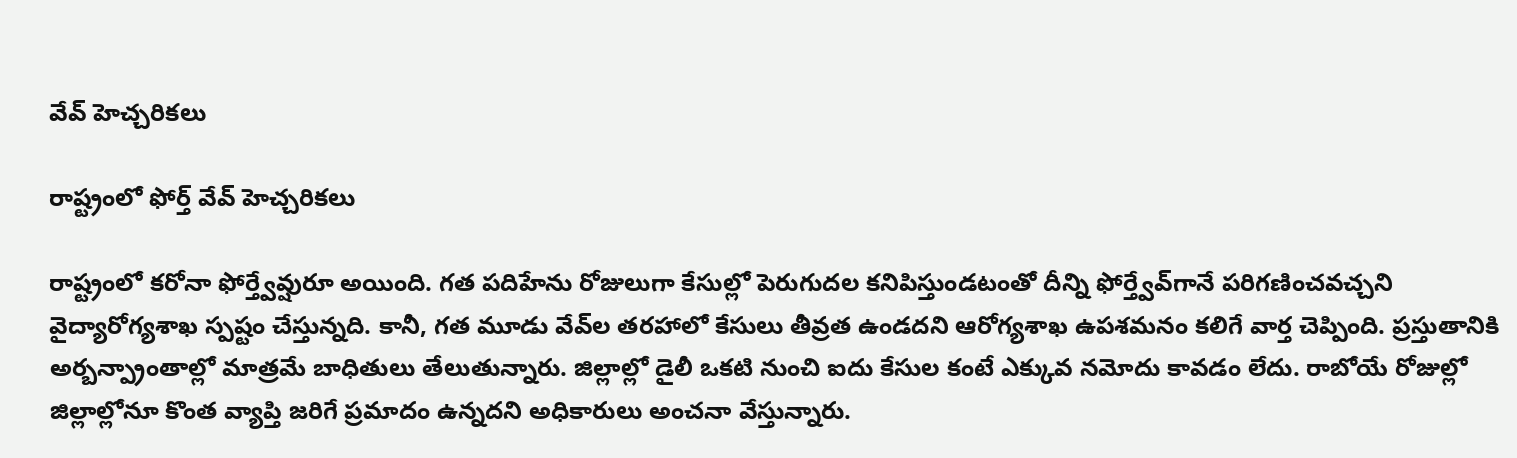వేవ్ హెచ్చరికలు

రాష్ట్రంలో ఫోర్త్ వేవ్ హెచ్చరికలు

రాష్ట్రంలో కరోనా ఫోర్త్వేవ్షురూ అయింది. గత పదిహేను రోజులుగా కేసుల్లో పెరుగుదల కనిపిస్తుండటంతో దీన్ని ఫోర్త్వేవ్‌గానే పరిగణించవచ్చని వైద్యారోగ్యశాఖ స్పష్టం చేస్తున్నది. కానీ, గత మూడు వేవ్‌ల తరహాలో కేసులు తీవ్రత ఉండదని ఆరోగ్యశాఖ ఉపశమనం కలిగే వార్త చెప్పింది. ప్రస్తుతానికి అర్బన్ప్రాంతాల్లో మాత్రమే బాధితులు తేలుతున్నారు. జిల్లాల్లో డైలీ ఒకటి నుంచి ఐదు కేసుల కంటే ఎక్కువ నమోదు కావడం లేదు. రాబోయే రోజుల్లో జిల్లాల్లోనూ కొంత వ్యాప్తి జరిగే ప్రమాదం ఉన్నదని అధికారులు అంచనా వేస్తున్నారు.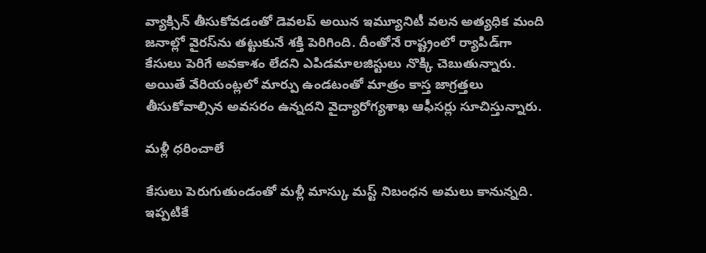వ్యాక్సిన్ తీసుకోవడంతో డెవలప్ అయిన ఇమ్యూనిటీ వలన అత్యధిక మంది జనాల్లో వైరస్‌ను తట్టుకునే శక్తి పెరిగింది. దీంతోనే రాష్ట్రంలో ర్యాపిడ్‌గా కేసులు పెరిగే అవకాశం లేదని ఎపిడమాలజిస్టులు నొక్కి చెబుతున్నారు. అయితే వేరియంట్లలో మార్పు ఉండటంతో మాత్రం కాస్త జాగ్రత్తలు తీసుకోవాల్సిన అవసరం ఉన్నదని వైద్యారోగ్యశాఖ ఆఫీసర్లు సూచిస్తున్నారు.

మళ్లీ ధరించాలే

కేసులు పెరుగుతుండంతో మళ్లీ మాస్కు మస్ట్ నిబంధన అమలు కానున్నది. ఇప్పటికే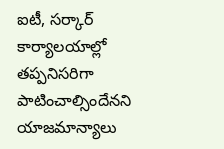ఐటీ, సర్కార్ కార్యాలయాల్లో తప్పనిసరిగా పాటించాల్సిందేనని యాజమాన్యాలు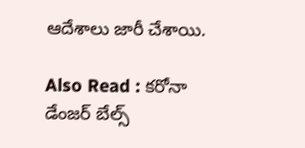ఆదేశాలు జారీ చేశాయి.

Also Read : కరోనా డేంజర్‌ బేల్స్‌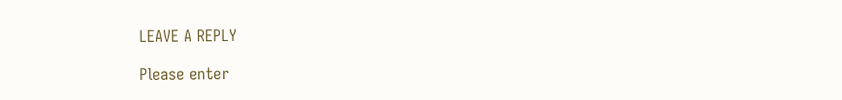LEAVE A REPLY

Please enter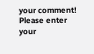your comment!
Please enter your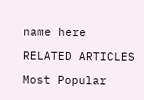name here

RELATED ARTICLES

Most Popular